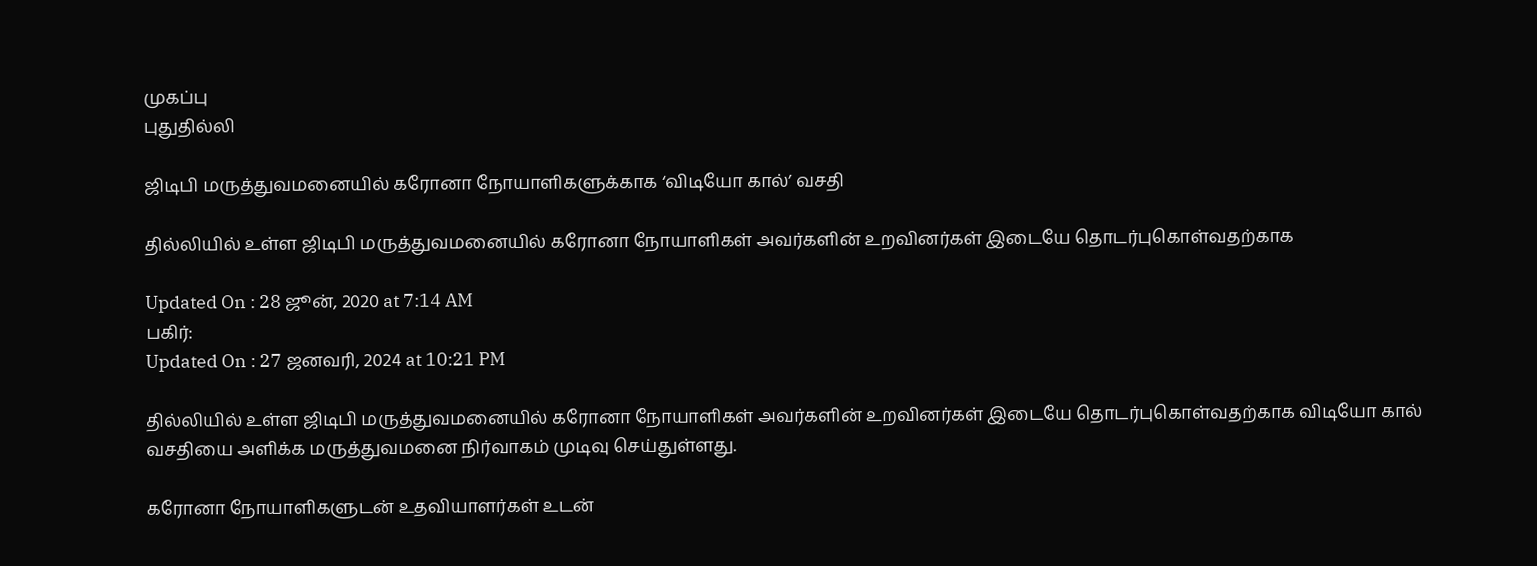முகப்பு
புதுதில்லி

ஜிடிபி மருத்துவமனையில் கரோனா நோயாளிகளுக்காக ‘விடியோ கால்’ வசதி

தில்லியில் உள்ள ஜிடிபி மருத்துவமனையில் கரோனா நோயாளிகள் அவர்களின் உறவினர்கள் இடையே தொடர்புகொள்வதற்காக

Updated On : 28 ஜூன், 2020 at 7:14 AM
பகிர்:
Updated On : 27 ஜனவரி, 2024 at 10:21 PM

தில்லியில் உள்ள ஜிடிபி மருத்துவமனையில் கரோனா நோயாளிகள் அவர்களின் உறவினர்கள் இடையே தொடர்புகொள்வதற்காக விடியோ கால் வசதியை அளிக்க மருத்துவமனை நிர்வாகம் முடிவு செய்துள்ளது.

கரோனா நோயாளிகளுடன் உதவியாளர்கள் உடன்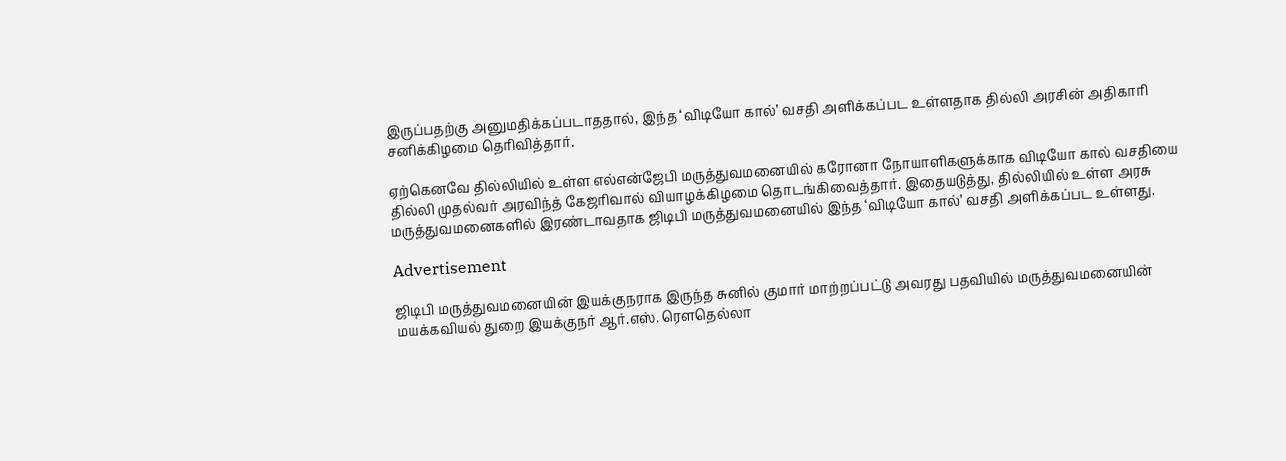இருப்பதற்கு அனுமதிக்கப்படாததால், இந்த ‘விடியோ கால்’ வசதி அளிக்கப்பட உள்ளதாக தில்லி அரசின் அதிகாரி சனிக்கிழமை தெரிவித்தார்.

ஏற்கெனவே தில்லியில் உள்ள எல்என்ஜேபி மருத்துவமனையில் கரோனா நோயாளிகளுக்காக விடியோ கால் வசதியை தில்லி முதல்வர் அரவிந்த் கேஜரிவால் வியாழக்கிழமை தொடங்கிவைத்தார். இதையடுத்து, தில்லியில் உள்ள அரசு மருத்துவமனைகளில் இரண்டாவதாக ஜிடிபி மருத்துவமனையில் இந்த ‘விடியோ கால்’ வசதி அளிக்கப்பட உள்ளது.

Advertisement

ஜிடிபி மருத்துவமனையின் இயக்குநராக இருந்த சுனில் குமார் மாற்றப்பட்டு அவரது பதவியில் மருத்துவமனையின் மயக்கவியல் துறை இயக்குநர் ஆர்.எஸ். ரெளதெல்லா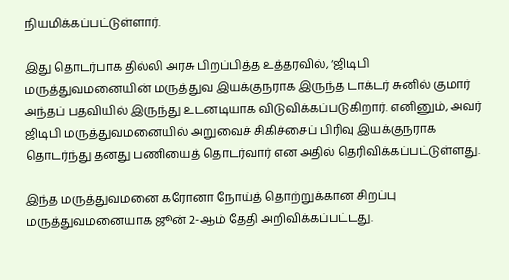நியமிக்கப்பட்டுள்ளார்.

இது தொடர்பாக தில்லி அரசு பிறப்பித்த உத்தரவில், ‘ஜிடிபி மருத்துவமனையின் மருத்துவ இயக்குநராக இருந்த டாக்டர் சுனில் குமார் அந்தப் பதவியில் இருந்து உடனடியாக விடுவிக்கப்படுகிறார். எனினும், அவர் ஜிடிபி மருத்துவமனையில் அறுவைச் சிகிச்சைப் பிரிவு இயக்குநராக தொடர்ந்து தனது பணியைத் தொடர்வார் என அதில் தெரிவிக்கப்பட்டுள்ளது.

இந்த மருத்துவமனை கரோனா நோய்த் தொற்றுக்கான சிறப்பு மருத்துவமனையாக ஜூன் 2-ஆம் தேதி அறிவிக்கப்பட்டது.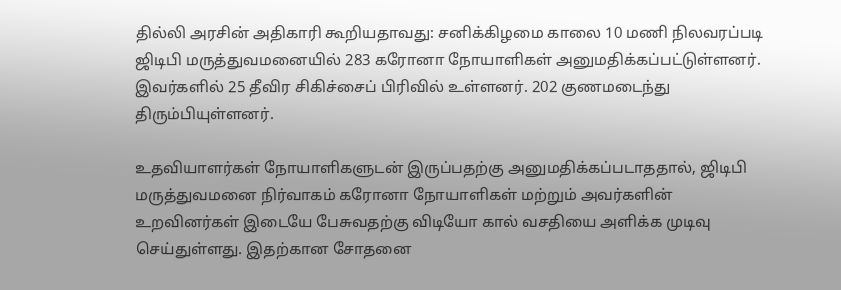தில்லி அரசின் அதிகாரி கூறியதாவது: சனிக்கிழமை காலை 10 மணி நிலவரப்படி ஜிடிபி மருத்துவமனையில் 283 கரோனா நோயாளிகள் அனுமதிக்கப்பட்டுள்ளனர். இவர்களில் 25 தீவிர சிகிச்சைப் பிரிவில் உள்ளனர். 202 குணமடைந்து திரும்பியுள்ளனர்.

உதவியாளர்கள் நோயாளிகளுடன் இருப்பதற்கு அனுமதிக்கப்படாததால், ஜிடிபி மருத்துவமனை நிர்வாகம் கரோனா நோயாளிகள் மற்றும் அவர்களின் உறவினர்கள் இடையே பேசுவதற்கு விடியோ கால் வசதியை அளிக்க முடிவு செய்துள்ளது. இதற்கான சோதனை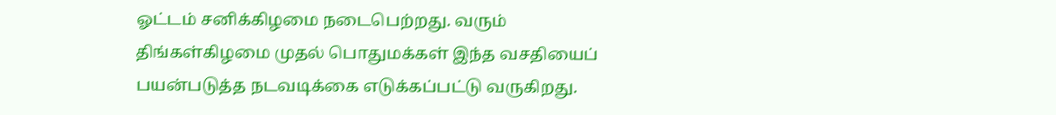ஓட்டம் சனிக்கிழமை நடைபெற்றது. வரும் திங்கள்கிழமை முதல் பொதுமக்கள் இந்த வசதியைப் பயன்படுத்த நடவடிக்கை எடுக்கப்பட்டு வருகிறது.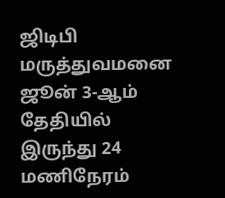ஜிடிபி மருத்துவமனை ஜூன் 3-ஆம் தேதியில் இருந்து 24 மணிநேரம்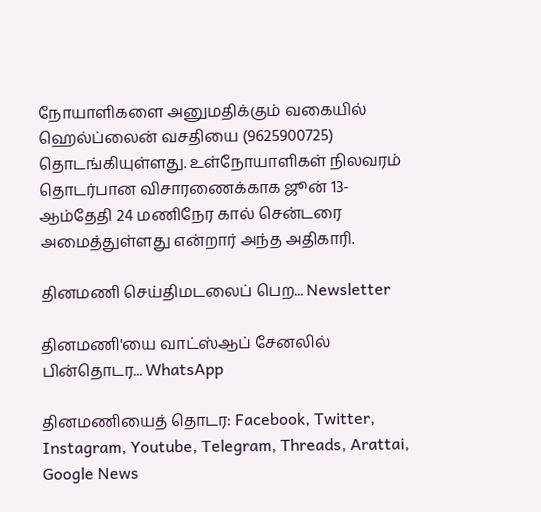நோயாளிகளை அனுமதிக்கும் வகையில் ஹெல்ப்லைன் வசதியை (9625900725) தொடங்கியுள்ளது. உள்நோயாளிகள் நிலவரம் தொடர்பான விசாரணைக்காக ஜூன் 13-ஆம்தேதி 24 மணிநேர கால் சென்டரை அமைத்துள்ளது என்றார் அந்த அதிகாரி.

தினமணி செய்திமடலைப் பெற... Newsletter

தினமணி'யை வாட்ஸ்ஆப் சேனலில் பின்தொடர... WhatsApp

தினமணியைத் தொடர: Facebook, Twitter, Instagram, Youtube, Telegram, Threads, Arattai, Google News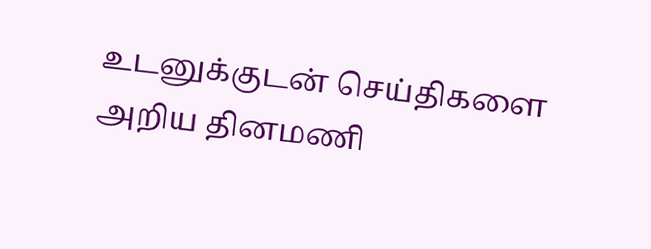உடனுக்குடன் செய்திகளை அறிய தினமணி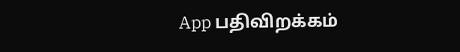App பதிவிறக்கம்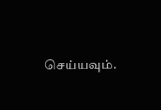செய்யவும்.